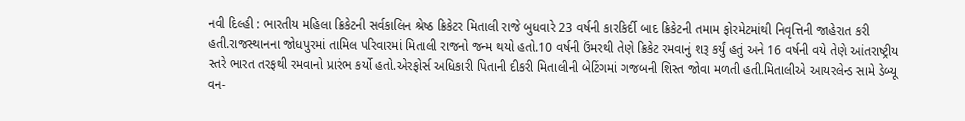નવી દિલ્હી : ભારતીય મહિલા ક્રિકેટની સર્વકાલિન શ્રેષ્ઠ ક્રિકેટર મિતાલી રાજે બુધવારે 23 વર્ષની કારકિર્દી બાદ ક્રિકેટની તમામ ફોરમેટમાંથી નિવૃત્તિની જાહેરાત કરી હતી.રાજસ્થાનના જોધપુરમાં તામિલ પરિવારમાં મિતાલી રાજનો જન્મ થયો હતો.10 વર્ષની ઉંમરથી તેણે ક્રિકેટ રમવાનું શરૂ કર્યું હતું અને 16 વર્ષની વયે તેણે આંતરાષ્ટ્રીય સ્તરે ભારત તરફથી રમવાનો પ્રારંભ કર્યો હતો.એરફોર્સ અધિકારી પિતાની દીકરી મિતાલીની બેટિંગમાં ગજબની શિસ્ત જોવા મળતી હતી.મિતાલીએ આયરલેન્ડ સામે ડેબ્યૂ વન-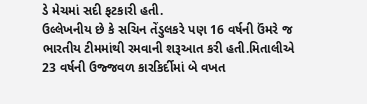ડે મેચમાં સદી ફટકારી હતી.
ઉલ્લેખનીય છે કે સચિન તેંડુલકરે પણ 16 વર્ષની ઉંમરે જ ભારતીય ટીમમાંથી રમવાની શરૂઆત કરી હતી.મિતાલીએ 23 વર્ષની ઉજ્જવળ કારકિર્દીમાં બે વખત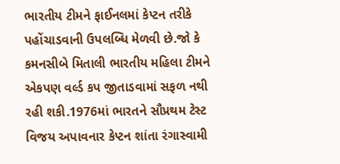ભારતીય ટીમને ફાઈનલમાં કેપ્ટન તરીકે પહોંચાડવાની ઉપલબ્ધિ મેળવી છે.જો કે કમનસીબે મિતાલી ભારતીય મહિલા ટીમને એકપણ વર્લ્ડ કપ જીતાડવામાં સફળ નથી રહી શકી.1976માં ભારતને સૌપ્રથમ ટેસ્ટ વિજય અપાવનાર કેપ્ટન શાંતા રંગાસ્વામી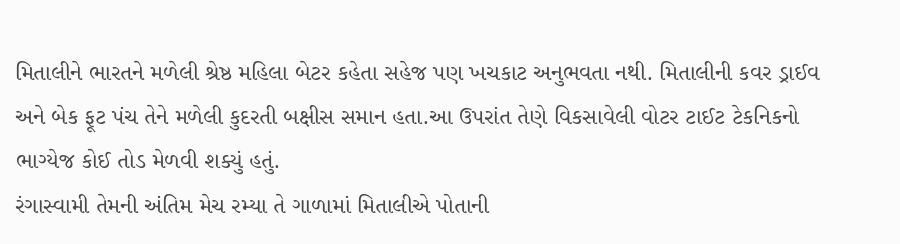મિતાલીને ભારતને મળેલી શ્રેષ્ઠ મહિલા બેટર કહેતા સહેજ પણ ખચકાટ અનુભવતા નથી. મિતાલીની કવર ડ્રાઈવ અને બેક ફૂટ પંચ તેને મળેલી કુદરતી બક્ષીસ સમાન હતા.આ ઉપરાંત તેણે વિકસાવેલી વોટર ટાઈટ ટેકનિકનો ભાગ્યેજ કોઈ તોડ મેળવી શક્યું હતું.
રંગાસ્વામી તેમની અંતિમ મેચ રમ્યા તે ગાળામાં મિતાલીએ પોતાની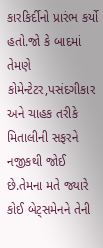કારકિર્દીનો પ્રારંભ કર્યો હતો.જો કે બાદમાં તેમણે કોમેન્ટેટર,પસંદગીકાર અને ચાહક તરીકે મિતાલીની સફરને નજીકથી જોઈ છે.તેમના મતે જ્યારે કોઈ બેટ્સમેનને તેની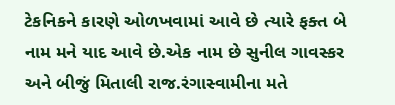ટેકનિકને કારણે ઓળખવામાં આવે છે ત્યારે ફક્ત બે નામ મને યાદ આવે છે.એક નામ છે સુનીલ ગાવસ્કર અને બીજું મિતાલી રાજ.રંગાસ્વામીના મતે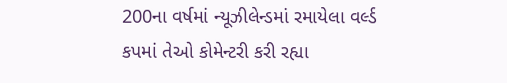200ના વર્ષમાં ન્યૂઝીલેન્ડમાં રમાયેલા વર્લ્ડ કપમાં તેઓ કોમેન્ટરી કરી રહ્યા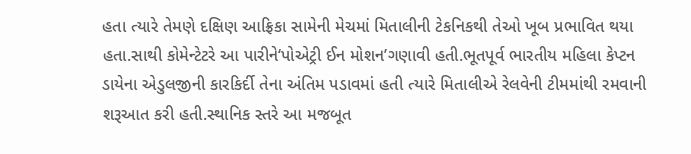હતા ત્યારે તેમણે દક્ષિણ આફ્રિકા સામેની મેચમાં મિતાલીની ટેકનિકથી તેઓ ખૂબ પ્રભાવિત થયા હતા.સાથી કોમેન્ટેટરે આ પારીને‘પોએટ્રી ઈન મોશન’ગણાવી હતી.ભૂતપૂર્વ ભારતીય મહિલા કેપ્ટન ડાયેના એડુલજીની કારકિર્દી તેના અંતિમ પડાવમાં હતી ત્યારે મિતાલીએ રેલવેની ટીમમાંથી રમવાની શરૂઆત કરી હતી.સ્થાનિક સ્તરે આ મજબૂત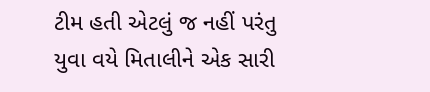ટીમ હતી એટલું જ નહીં પરંતુ યુવા વયે મિતાલીને એક સારી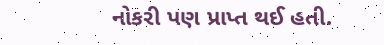નોકરી પણ પ્રાપ્ત થઈ હતી.